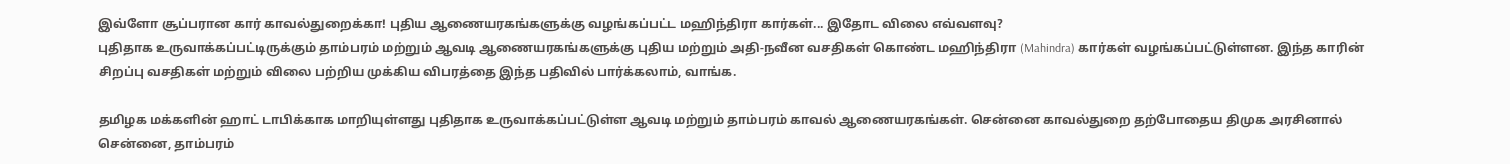இவ்ளோ சூப்பரான கார் காவல்துறைக்கா! புதிய ஆணையரகங்களுக்கு வழங்கப்பட்ட மஹிந்திரா கார்கள்... இதோட விலை எவ்வளவு?
புதிதாக உருவாக்கப்பட்டிருக்கும் தாம்பரம் மற்றும் ஆவடி ஆணையரகங்களுக்கு புதிய மற்றும் அதி-நவீன வசதிகள் கொண்ட மஹிந்திரா (Mahindra) கார்கள் வழங்கப்பட்டுள்ளன. இந்த காரின் சிறப்பு வசதிகள் மற்றும் விலை பற்றிய முக்கிய விபரத்தை இந்த பதிவில் பார்க்கலாம், வாங்க.

தமிழக மக்களின் ஹாட் டாபிக்காக மாறியுள்ளது புதிதாக உருவாக்கப்பட்டுள்ள ஆவடி மற்றும் தாம்பரம் காவல் ஆணையரகங்கள். சென்னை காவல்துறை தற்போதைய திமுக அரசினால் சென்னை, தாம்பரம்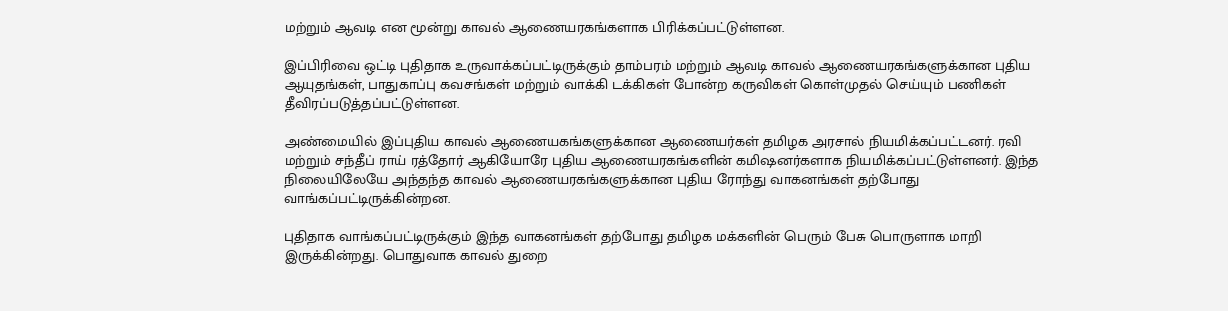மற்றும் ஆவடி என மூன்று காவல் ஆணையரகங்களாக பிரிக்கப்பட்டுள்ளன.

இப்பிரிவை ஒட்டி புதிதாக உருவாக்கப்பட்டிருக்கும் தாம்பரம் மற்றும் ஆவடி காவல் ஆணையரகங்களுக்கான புதிய ஆயுதங்கள், பாதுகாப்பு கவசங்கள் மற்றும் வாக்கி டக்கிகள் போன்ற கருவிகள் கொள்முதல் செய்யும் பணிகள் தீவிரப்படுத்தப்பட்டுள்ளன.

அண்மையில் இப்புதிய காவல் ஆணையகங்களுக்கான ஆணையர்கள் தமிழக அரசால் நியமிக்கப்பட்டனர். ரவி மற்றும் சந்தீப் ராய் ரத்தோர் ஆகியோரே புதிய ஆணையரகங்களின் கமிஷனர்களாக நியமிக்கப்பட்டுள்ளனர். இந்த நிலையிலேயே அந்தந்த காவல் ஆணையரகங்களுக்கான புதிய ரோந்து வாகனங்கள் தற்போது வாங்கப்பட்டிருக்கின்றன.

புதிதாக வாங்கப்பட்டிருக்கும் இந்த வாகனங்கள் தற்போது தமிழக மக்களின் பெரும் பேசு பொருளாக மாறி இருக்கின்றது. பொதுவாக காவல் துறை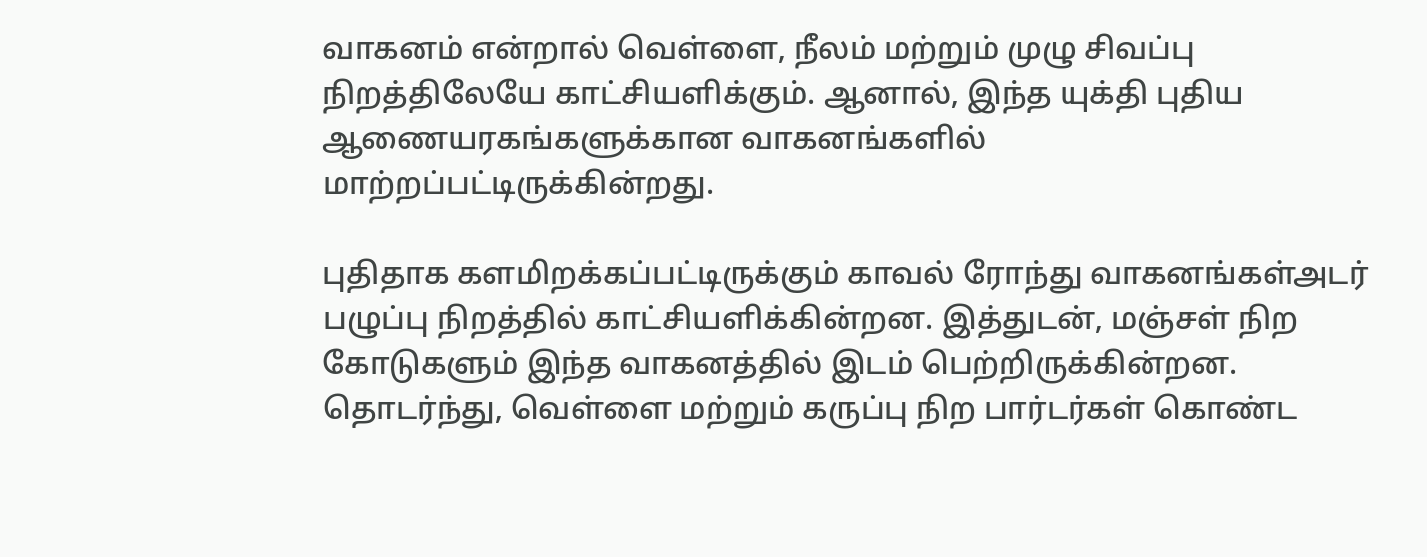வாகனம் என்றால் வெள்ளை, நீலம் மற்றும் முழு சிவப்பு நிறத்திலேயே காட்சியளிக்கும். ஆனால், இந்த யுக்தி புதிய ஆணையரகங்களுக்கான வாகனங்களில் மாற்றப்பட்டிருக்கின்றது.

புதிதாக களமிறக்கப்பட்டிருக்கும் காவல் ரோந்து வாகனங்கள்அடர் பழுப்பு நிறத்தில் காட்சியளிக்கின்றன. இத்துடன், மஞ்சள் நிற கோடுகளும் இந்த வாகனத்தில் இடம் பெற்றிருக்கின்றன. தொடர்ந்து, வெள்ளை மற்றும் கருப்பு நிற பார்டர்கள் கொண்ட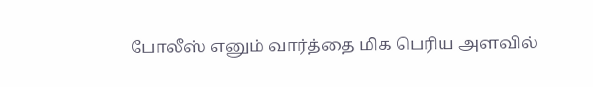போலீஸ் எனும் வார்த்தை மிக பெரிய அளவில்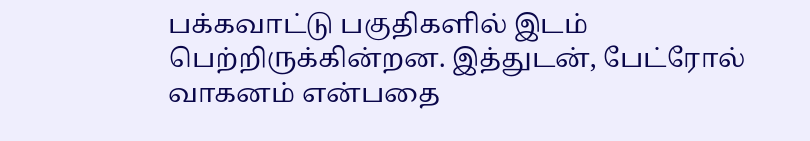பக்கவாட்டு பகுதிகளில் இடம் பெற்றிருக்கின்றன. இத்துடன், பேட்ரோல் வாகனம் என்பதை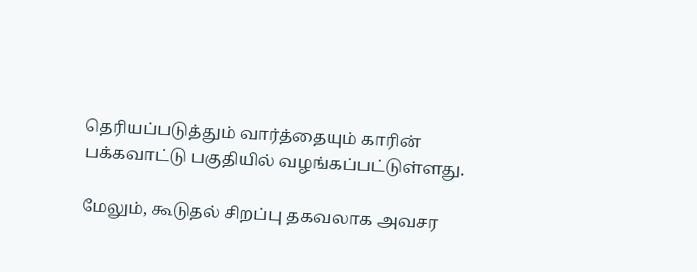தெரியப்படுத்தும் வார்த்தையும் காரின் பக்கவாட்டு பகுதியில் வழங்கப்பட்டுள்ளது.

மேலும், கூடுதல் சிறப்பு தகவலாக அவசர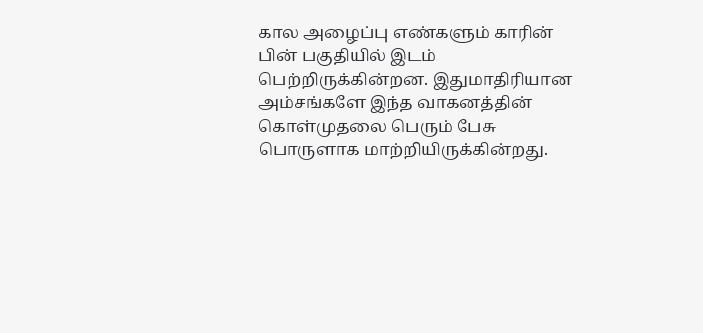கால அழைப்பு எண்களும் காரின் பின் பகுதியில் இடம் பெற்றிருக்கின்றன. இதுமாதிரியான அம்சங்களே இந்த வாகனத்தின் கொள்முதலை பெரும் பேசு பொருளாக மாற்றியிருக்கின்றது.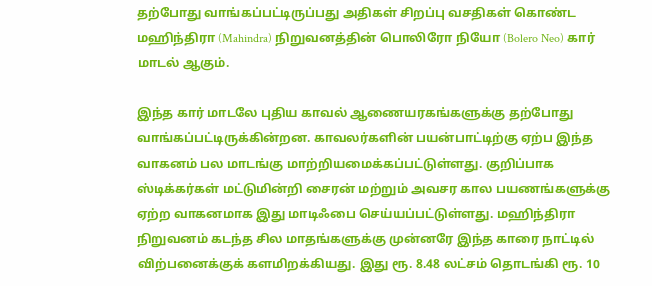தற்போது வாங்கப்பட்டிருப்பது அதிகள் சிறப்பு வசதிகள் கொண்ட மஹிந்திரா (Mahindra) நிறுவனத்தின் பொலிரோ நியோ (Bolero Neo) கார் மாடல் ஆகும்.

இந்த கார் மாடலே புதிய காவல் ஆணையரகங்களுக்கு தற்போது வாங்கப்பட்டிருக்கின்றன. காவலர்களின் பயன்பாட்டிற்கு ஏற்ப இந்த வாகனம் பல மாடங்கு மாற்றியமைக்கப்பட்டுள்ளது. குறிப்பாக ஸ்டிக்கர்கள் மட்டுமின்றி சைரன் மற்றும் அவசர கால பயணங்களுக்கு ஏற்ற வாகனமாக இது மாடிஃபை செய்யப்பட்டுள்ளது. மஹிந்திரா நிறுவனம் கடந்த சில மாதங்களுக்கு முன்னரே இந்த காரை நாட்டில் விற்பனைக்குக் களமிறக்கியது. இது ரூ. 8.48 லட்சம் தொடங்கி ரூ. 10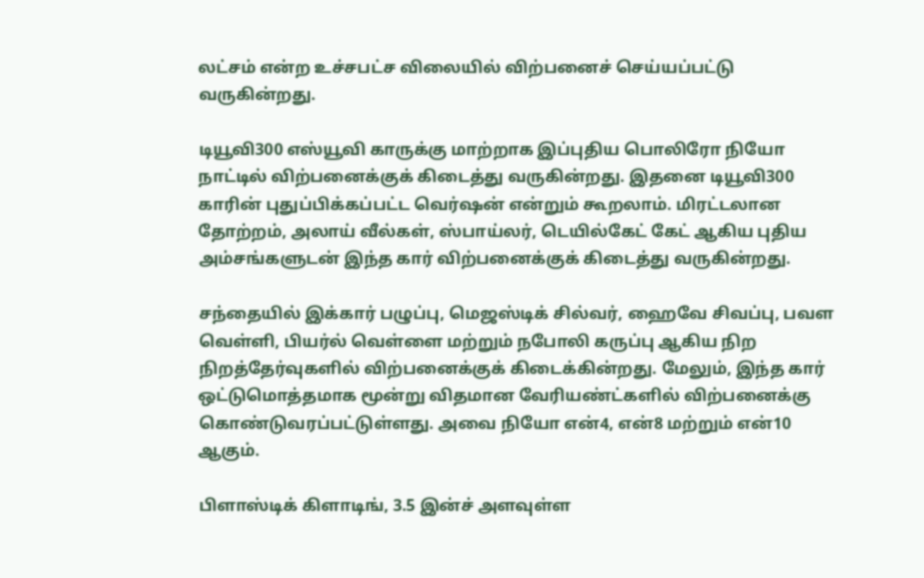லட்சம் என்ற உச்சபட்ச விலையில் விற்பனைச் செய்யப்பட்டு வருகின்றது.

டியூவி300 எஸ்யூவி காருக்கு மாற்றாக இப்புதிய பொலிரோ நியோ நாட்டில் விற்பனைக்குக் கிடைத்து வருகின்றது. இதனை டியூவி300 காரின் புதுப்பிக்கப்பட்ட வெர்ஷன் என்றும் கூறலாம். மிரட்டலான தோற்றம், அலாய் வீல்கள், ஸ்பாய்லர், டெயில்கேட் கேட் ஆகிய புதிய அம்சங்களுடன் இந்த கார் விற்பனைக்குக் கிடைத்து வருகின்றது.

சந்தையில் இக்கார் பழுப்பு, மெஜஸ்டிக் சில்வர், ஹைவே சிவப்பு, பவள வெள்ளி, பியர்ல் வெள்ளை மற்றும் நபோலி கருப்பு ஆகிய நிற நிறத்தேர்வுகளில் விற்பனைக்குக் கிடைக்கின்றது. மேலும், இந்த கார் ஒட்டுமொத்தமாக மூன்று விதமான வேரியண்ட்களில் விற்பனைக்கு கொண்டுவரப்பட்டுள்ளது. அவை நியோ என்4, என்8 மற்றும் என்10 ஆகும்.

பிளாஸ்டிக் கிளாடிங், 3.5 இன்ச் அளவுள்ள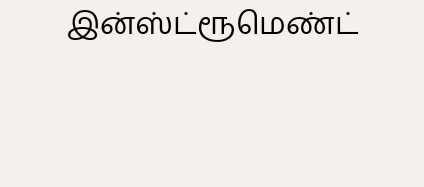இன்ஸ்ட்ரூமெண்ட்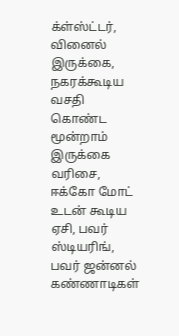க்ள்ஸ்ட்டர், வினைல் இருக்கை, நகரக்கூடிய வசதி கொண்ட மூன்றாம் இருக்கை வரிசை, ஈக்கோ மோட் உடன் கூடிய ஏசி, பவர் ஸ்டியரிங், பவர் ஜன்னல் கண்ணாடிகள்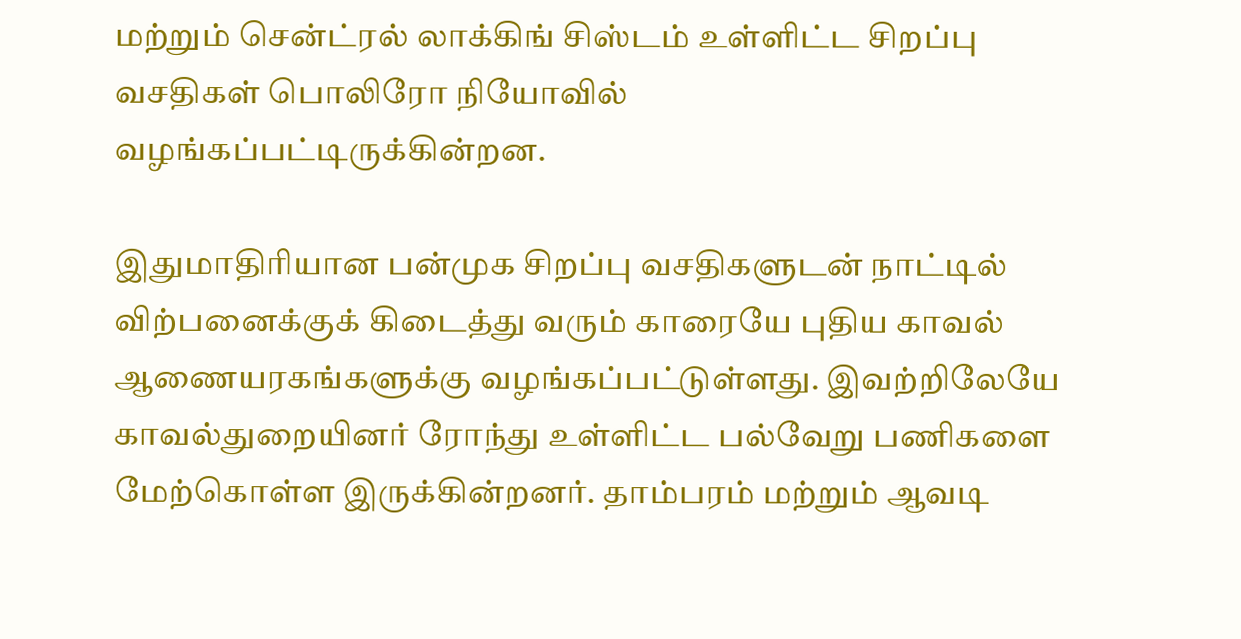மற்றும் சென்ட்ரல் லாக்கிங் சிஸ்டம் உள்ளிட்ட சிறப்பு வசதிகள் பொலிரோ நியோவில் வழங்கப்பட்டிருக்கின்றன.

இதுமாதிரியான பன்முக சிறப்பு வசதிகளுடன் நாட்டில் விற்பனைக்குக் கிடைத்து வரும் காரையே புதிய காவல் ஆணையரகங்களுக்கு வழங்கப்பட்டுள்ளது. இவற்றிலேயே காவல்துறையினர் ரோந்து உள்ளிட்ட பல்வேறு பணிகளை மேற்கொள்ள இருக்கின்றனர். தாம்பரம் மற்றும் ஆவடி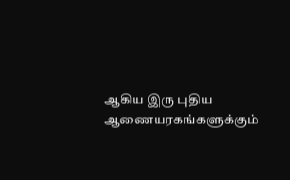ஆகிய இரு புதிய ஆணையரகங்களுக்கும்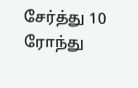சேர்த்து 10 ரோந்து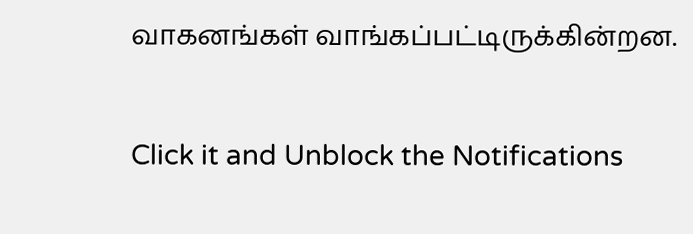வாகனங்கள் வாங்கப்பட்டிருக்கின்றன.


Click it and Unblock the Notifications